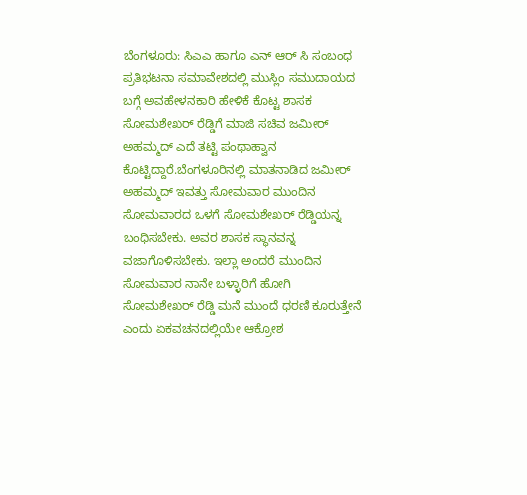ಬೆಂಗಳೂರು: ಸಿಎಎ ಹಾಗೂ ಎನ್ ಆರ್ ಸಿ ಸಂಬಂಧ ಪ್ರತಿಭಟನಾ ಸಮಾವೇಶದಲ್ಲಿ ಮುಸ್ಲಿಂ ಸಮುದಾಯದ ಬಗ್ಗೆ ಅವಹೇಳನಕಾರಿ ಹೇಳಿಕೆ ಕೊಟ್ಟ ಶಾಸಕ ಸೋಮಶೇಖರ್ ರೆಡ್ಡಿಗೆ ಮಾಜಿ ಸಚಿವ ಜಮೀರ್ ಅಹಮ್ಮದ್ ಎದೆ ತಟ್ಟಿ ಪಂಥಾಹ್ವಾನ ಕೊಟ್ಟಿದ್ದಾರೆ.ಬೆಂಗಳೂರಿನಲ್ಲಿ ಮಾತನಾಡಿದ ಜಮೀರ್ ಅಹಮ್ಮದ್ ಇವತ್ತು ಸೋಮವಾರ ಮುಂದಿನ ಸೋಮವಾರದ ಒಳಗೆ ಸೋಮಶೇಖರ್ ರೆಡ್ಡಿಯನ್ನ ಬಂಧಿಸಬೇಕು. ಅವರ ಶಾಸಕ ಸ್ಥಾನವನ್ನ ವಜಾಗೊಳಿಸಬೇಕು. ಇಲ್ಲಾ ಅಂದರೆ ಮುಂದಿನ ಸೋಮವಾರ ನಾನೇ ಬಳ್ಳಾರಿಗೆ ಹೋಗಿ ಸೋಮಶೇಖರ್ ರೆಡ್ಡಿ ಮನೆ ಮುಂದೆ ಧರಣಿ ಕೂರುತ್ತೇನೆ ಎಂದು ಏಕವಚನದಲ್ಲಿಯೇ ಆಕ್ರೋಶ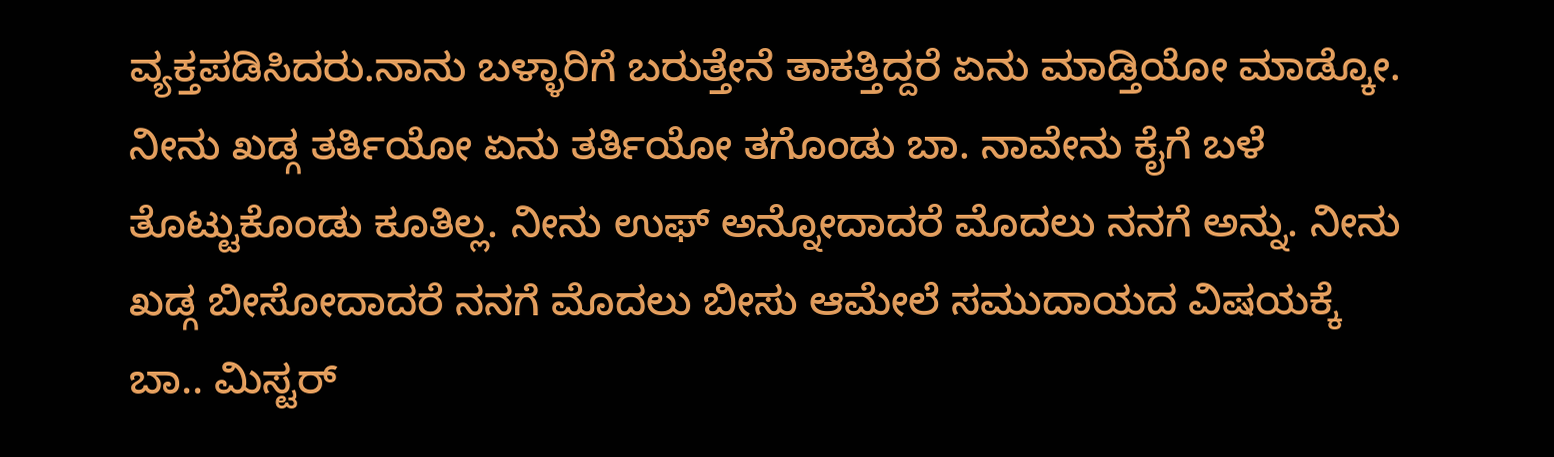ವ್ಯಕ್ತಪಡಿಸಿದರು.ನಾನು ಬಳ್ಳಾರಿಗೆ ಬರುತ್ತೇನೆ ತಾಕತ್ತಿದ್ದರೆ ಏನು ಮಾಡ್ತಿಯೋ ಮಾಡ್ಕೋ. ನೀನು ಖಡ್ಗ ತರ್ತಿಯೋ ಏನು ತರ್ತಿಯೋ ತಗೊಂಡು ಬಾ. ನಾವೇನು ಕೈಗೆ ಬಳೆ ತೊಟ್ಟುಕೊಂಡು ಕೂತಿಲ್ಲ. ನೀನು ಉಫ್ ಅನ್ನೋದಾದರೆ ಮೊದಲು ನನಗೆ ಅನ್ನು. ನೀನು ಖಡ್ಗ ಬೀಸೋದಾದರೆ ನನಗೆ ಮೊದಲು ಬೀಸು ಆಮೇಲೆ ಸಮುದಾಯದ ವಿಷಯಕ್ಕೆ ಬಾ.. ಮಿಸ್ಟರ್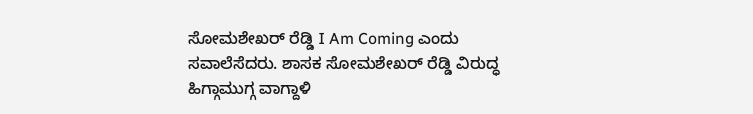ಸೋಮಶೇಖರ್ ರೆಡ್ಡಿ I Am Coming ಎಂದು ಸವಾಲೆಸೆದರು. ಶಾಸಕ ಸೋಮಶೇಖರ್ ರೆಡ್ಡಿ ವಿರುದ್ಧ ಹಿಗ್ಗಾಮುಗ್ಗ ವಾಗ್ದಾಳಿ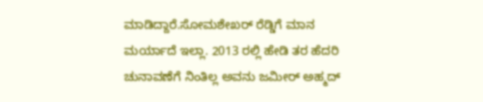ಮಾಡಿದ್ದಾರೆ.ಸೋಮಶೇಖರ್ ರೆಡ್ಡಿಗೆ ಮಾನ ಮರ್ಯಾದೆ ಇಲ್ಲಾ. 2013 ರಲ್ಲಿ ಹೇಡಿ ತರ ಹೆದರಿ ಚುನಾವಣೆಗೆ ನಿಂತಿಲ್ಲ ಅವನು ಜಮೀರ್ ಅಹ್ಮದ್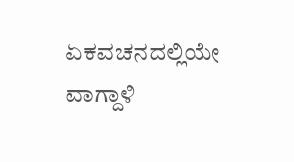ಏಕವಚನದಲ್ಲಿಯೇ ವಾಗ್ದಾಳಿ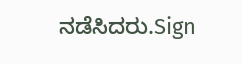ನಡೆಸಿದರು.Sign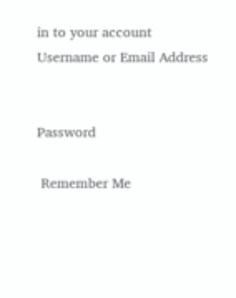in to your account
Username or Email Address


Password

 Remember Me